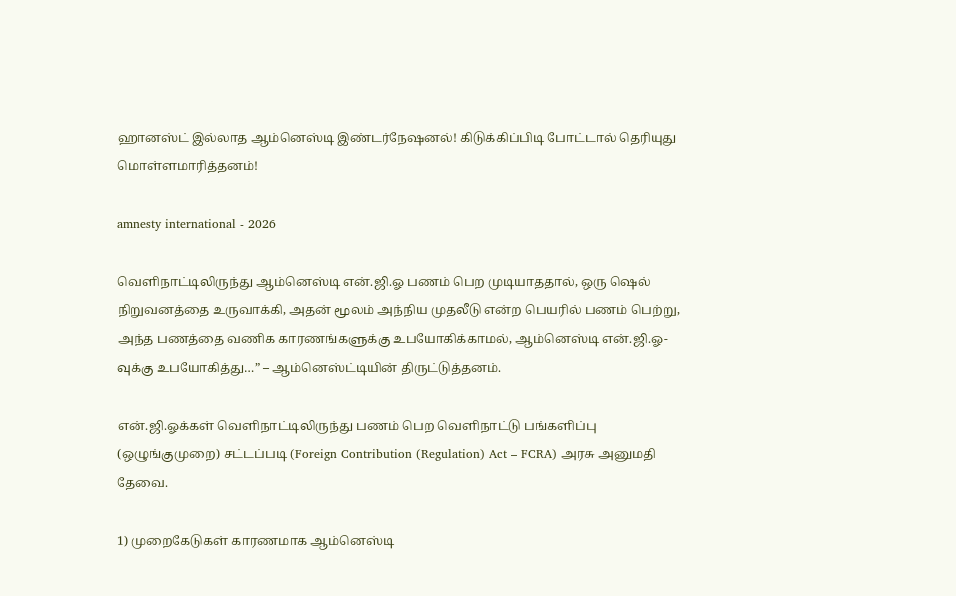ஹானஸ்ட் இல்லாத ஆம்னெஸ்டி இண்டர்நேஷனல்! கிடுக்கிப்பிடி போட்டால் தெரியுது மொள்ளமாரித்தனம்!

amnesty international - 2026

வெளிநாட்டிலிருந்து ஆம்னெஸ்டி என்.ஜி.ஓ பணம் பெற முடியாததால், ஒரு ஷெல் நிறுவனத்தை உருவாக்கி, அதன் மூலம் அந்நிய முதலீடு என்ற பெயரில் பணம் பெற்று, அந்த பணத்தை வணிக காரணங்களுக்கு உபயோகிக்காமல், ஆம்னெஸ்டி என்.ஜி.ஓ-வுக்கு உபயோகித்து…” – ஆம்னெஸ்ட்டியின் திருட்டுத்தனம்.

என்.ஜி.ஓக்கள் வெளிநாட்டிலிருந்து பணம் பெற வெளிநாட்டு பங்களிப்பு (ஒழுங்குமுறை) சட்டப்படி (Foreign Contribution (Regulation) Act – FCRA) அரசு அனுமதி தேவை.

1) முறைகேடுகள் காரணமாக ஆம்னெஸ்டி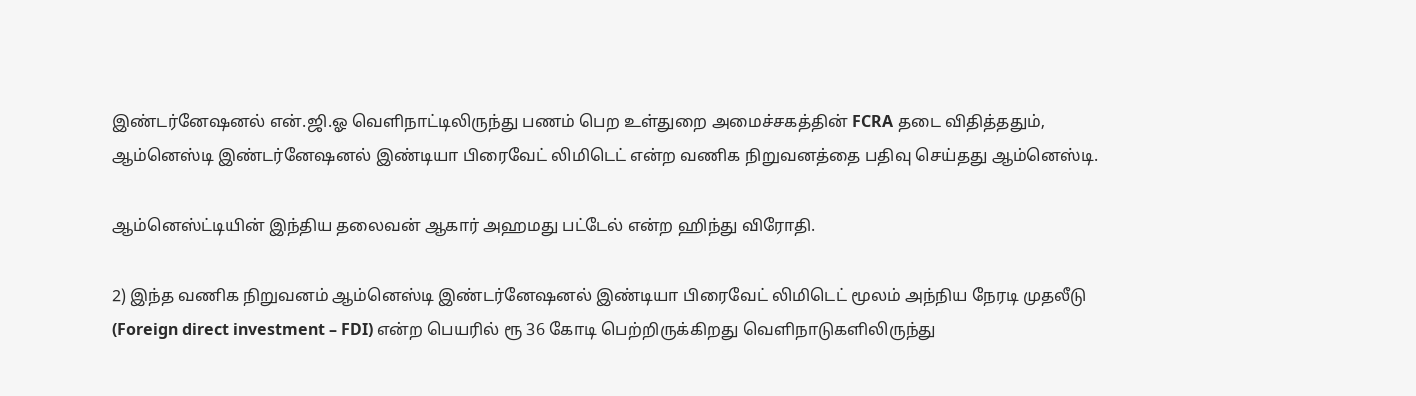இண்டர்னேஷனல் என்.ஜி.ஓ வெளிநாட்டிலிருந்து பணம் பெற உள்துறை அமைச்சகத்தின் FCRA தடை விதித்ததும், ஆம்னெஸ்டி இண்டர்னேஷனல் இண்டியா பிரைவேட் லிமிடெட் என்ற வணிக நிறுவனத்தை பதிவு செய்தது ஆம்னெஸ்டி.

ஆம்னெஸ்ட்டியின் இந்திய தலைவன் ஆகார் அஹமது பட்டேல் என்ற ஹிந்து விரோதி.

2) இந்த வணிக நிறுவனம் ஆம்னெஸ்டி இண்டர்னேஷனல் இண்டியா பிரைவேட் லிமிடெட் மூலம் அந்நிய நேரடி முதலீடு (Foreign direct investment – FDI) என்ற பெயரில் ரூ 36 கோடி பெற்றிருக்கிறது வெளிநாடுகளிலிருந்து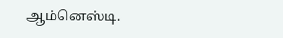ஆம்னெஸ்டி.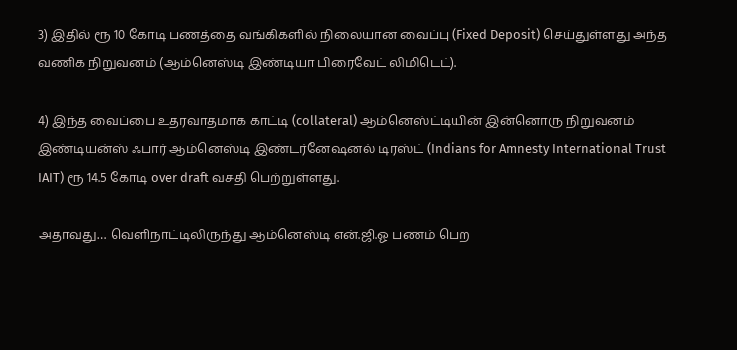3) இதில் ரூ 10 கோடி பணத்தை வங்கிகளில் நிலையான வைப்பு (Fixed Deposit) செய்துள்ளது அந்த வணிக நிறுவனம் (ஆம்னெஸ்டி இண்டியா பிரைவேட் லிமிடெட்).

4) இந்த வைப்பை உதரவாதமாக காட்டி (collateral) ஆம்னெஸ்ட்டியின் இன்னொரு நிறுவனம் இண்டியன்ஸ் ஃபார் ஆம்னெஸ்டி இண்டர்னேஷனல் டிரஸ்ட் (Indians for Amnesty International Trust IAIT) ரூ 14.5 கோடி over draft வசதி பெற்றுள்ளது.

அதாவது… வெளிநாட்டிலிருந்து ஆம்னெஸ்டி என்.ஜி.ஓ பணம் பெற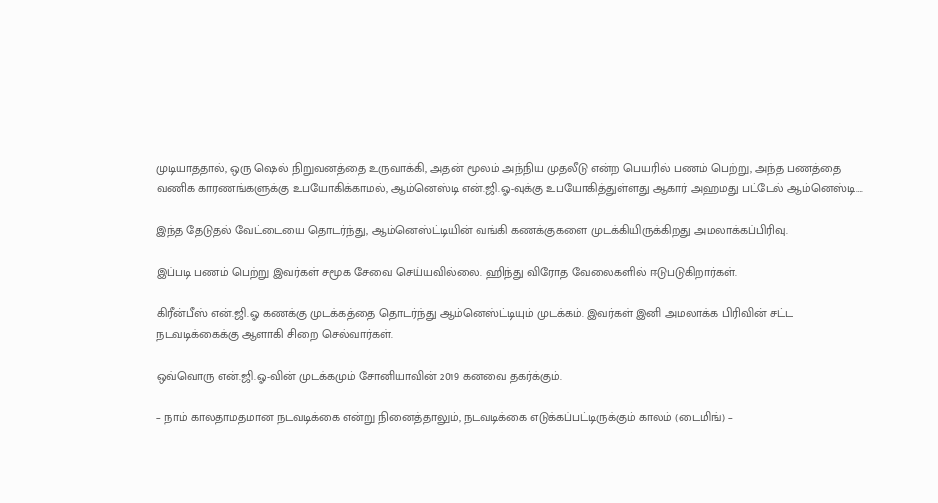முடியாததால், ஒரு ஷெல் நிறுவனத்தை உருவாக்கி, அதன் மூலம் அந்நிய முதலீடு என்ற பெயரில் பணம் பெற்று, அந்த பணத்தை வணிக காரணங்களுக்கு உபயோகிக்காமல், ஆம்னெஸ்டி என்.ஜி.ஓ-வுக்கு உபயோகித்துள்ளது ஆகார் அஹமது பட்டேல் ஆம்னெஸ்டி….

இந்த தேடுதல் வேட்டையை தொடர்ந்து, ஆம்னெஸ்ட்டியின் வங்கி கணக்குகளை முடக்கியிருக்கிறது அமலாக்கப்பிரிவு.

இப்படி பணம் பெற்று இவர்கள் சமூக சேவை செய்யவில்லை. ஹிந்து விரோத வேலைகளில் ஈடுபடுகிறார்கள்.

கிரீன்பீஸ் என்.ஜி.ஓ கணக்கு முடக்கத்தை தொடர்ந்து ஆம்னெஸ்ட்டியும் முடக்கம். இவர்கள் இனி அமலாக்க பிரிவின் சட்ட நடவடிக்கைக்கு ஆளாகி சிறை செல்வார்கள்.

ஒவ்வொரு என்.ஜி.ஓ-வின் முடக்கமும் சோனியாவின் 2019 கனவை தகர்க்கும்.

– நாம் காலதாமதமான நடவடிக்கை என்று நினைத்தாலும், நடவடிக்கை எடுக்கப்பட்டிருக்கும் காலம் (டைமிங்) –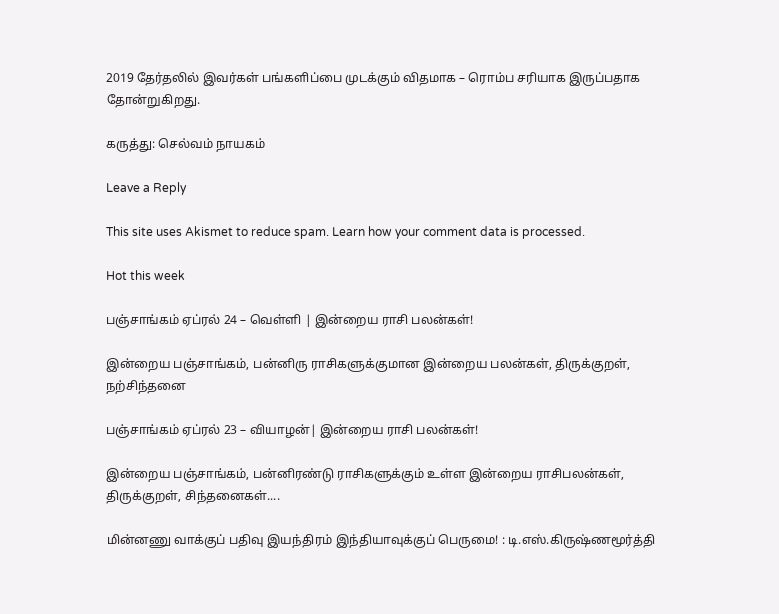2019 தேர்தலில் இவர்கள் பங்களிப்பை முடக்கும் விதமாக – ரொம்ப சரியாக இருப்பதாக தோன்றுகிறது.

கருத்து: செல்வம் நாயகம்

Leave a Reply

This site uses Akismet to reduce spam. Learn how your comment data is processed.

Hot this week

பஞ்சாங்கம் ஏப்ரல் 24 – வெள்ளி | இன்றைய ராசி பலன்கள்!

இன்றைய பஞ்சாங்கம், பன்னிரு ராசிகளுக்குமான இன்றைய பலன்கள், திருக்குறள், நற்சிந்தனை

பஞ்சாங்கம் ஏப்ரல் 23 – வியாழன்| இன்றைய ராசி பலன்கள்!

இன்றைய பஞ்சாங்கம், பன்னிரண்டு ராசிகளுக்கும் உள்ள இன்றைய ராசிபலன்கள், திருக்குறள், சிந்தனைகள்....

மின்னணு வாக்குப் பதிவு இயந்திரம் இந்தியாவுக்குப் பெருமை! : டி.எஸ்.கிருஷ்ணமூர்த்தி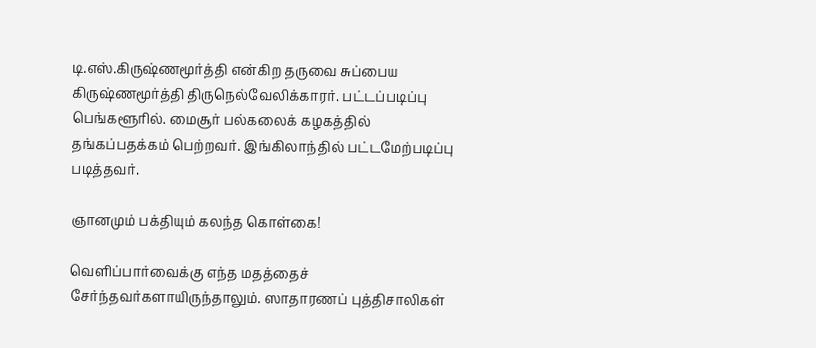டி.எஸ்.கிருஷ்ணமூர்த்தி என்கிற தருவை சுப்பைய கிருஷ்ணமூர்த்தி திருநெல்வேலிக்காரர். பட்டப்படிப்பு பெங்களூரில். மைசூர் பல்கலைக் கழகத்தில் தங்கப்பதக்கம் பெற்றவர். இங்கிலாந்தில் பட்டமேற்படிப்பு படித்தவர்.

ஞானமும் பக்தியும் கலந்த கொள்கை!

வெளிப்பார்வைக்கு எந்த மதத்தைச் சேர்ந்தவர்களாயிருந்தாலும். ஸாதாரணப் புத்திசாலிகள்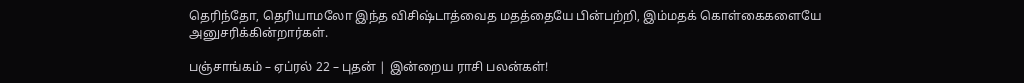தெரிந்தோ, தெரியாமலோ இந்த விசிஷ்டாத்வைத மதத்தையே பின்பற்றி, இம்மதக் கொள்கைகளையே அனுசரிக்கின்றார்கள்.

பஞ்சாங்கம் – ஏப்ரல் 22 – புதன் | இன்றைய ராசி பலன்கள்!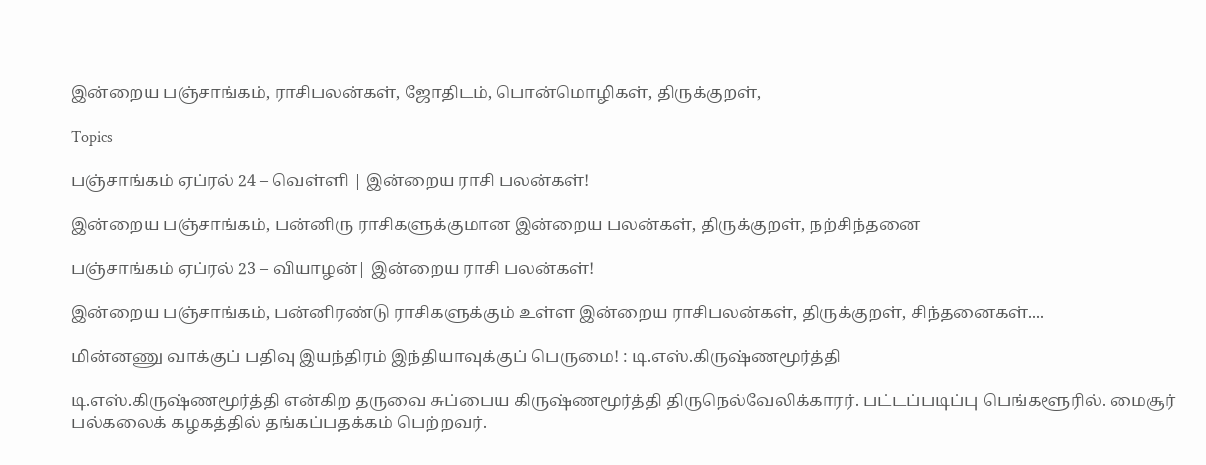இன்றைய பஞ்சாங்கம், ராசிபலன்கள், ஜோதிடம், பொன்மொழிகள், திருக்குறள்,

Topics

பஞ்சாங்கம் ஏப்ரல் 24 – வெள்ளி | இன்றைய ராசி பலன்கள்!

இன்றைய பஞ்சாங்கம், பன்னிரு ராசிகளுக்குமான இன்றைய பலன்கள், திருக்குறள், நற்சிந்தனை

பஞ்சாங்கம் ஏப்ரல் 23 – வியாழன்| இன்றைய ராசி பலன்கள்!

இன்றைய பஞ்சாங்கம், பன்னிரண்டு ராசிகளுக்கும் உள்ள இன்றைய ராசிபலன்கள், திருக்குறள், சிந்தனைகள்....

மின்னணு வாக்குப் பதிவு இயந்திரம் இந்தியாவுக்குப் பெருமை! : டி.எஸ்.கிருஷ்ணமூர்த்தி

டி.எஸ்.கிருஷ்ணமூர்த்தி என்கிற தருவை சுப்பைய கிருஷ்ணமூர்த்தி திருநெல்வேலிக்காரர். பட்டப்படிப்பு பெங்களூரில். மைசூர் பல்கலைக் கழகத்தில் தங்கப்பதக்கம் பெற்றவர்.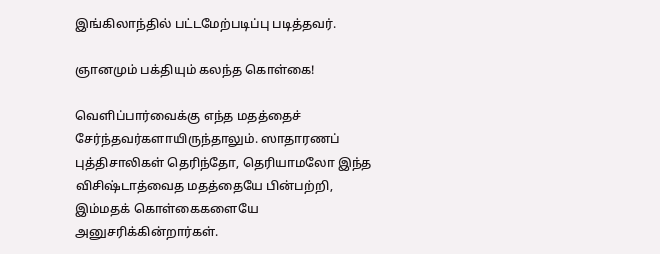இங்கிலாந்தில் பட்டமேற்படிப்பு படித்தவர்.

ஞானமும் பக்தியும் கலந்த கொள்கை!

வெளிப்பார்வைக்கு எந்த மதத்தைச் சேர்ந்தவர்களாயிருந்தாலும். ஸாதாரணப் புத்திசாலிகள் தெரிந்தோ, தெரியாமலோ இந்த விசிஷ்டாத்வைத மதத்தையே பின்பற்றி, இம்மதக் கொள்கைகளையே அனுசரிக்கின்றார்கள்.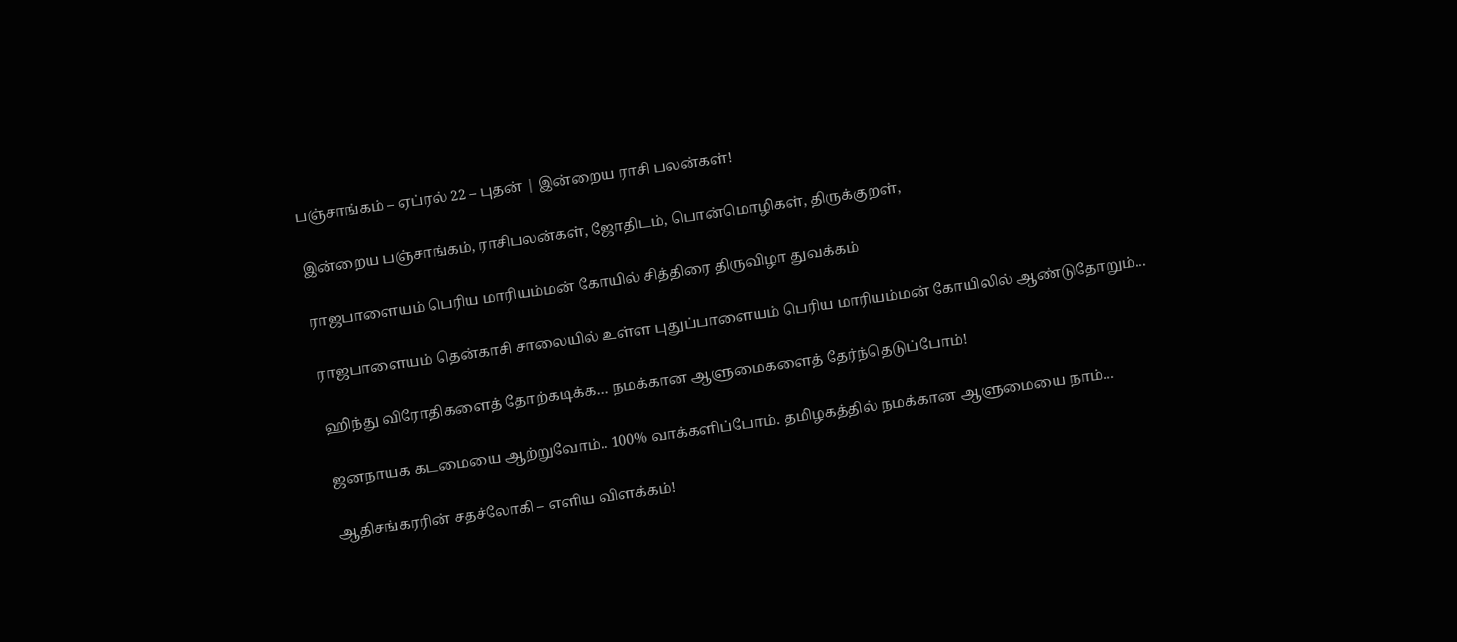பஞ்சாங்கம் – ஏப்ரல் 22 – புதன் | இன்றைய ராசி பலன்கள்!

இன்றைய பஞ்சாங்கம், ராசிபலன்கள், ஜோதிடம், பொன்மொழிகள், திருக்குறள்,

ராஜபாளையம் பெரிய மாரியம்மன் கோயில் சித்திரை திருவிழா துவக்கம்

ராஜபாளையம் தென்காசி சாலையில் உள்ள புதுப்பாளையம் பெரிய மாரியம்மன் கோயிலில் ஆண்டுதோறும்...

ஹிந்து விரோதிகளைத் தோற்கடிக்க… நமக்கான ஆளுமைகளைத் தேர்ந்தெடுப்போம்!

ஜனநாயக கடமையை ஆற்றுவோம்.. 100% வாக்களிப்போம். தமிழகத்தில் நமக்கான ஆளுமையை நாம்...

ஆதிசங்கரரின் சதச்லோகி – எளிய விளக்கம்!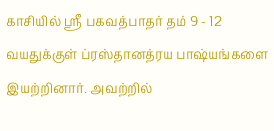காசியில் ஸ்ரீ பகவத்பாதர் தம் 9 - 12 வயதுக்குள் ப்ரஸ்தானத்ரய பாஷ்யங்களை இயற்றினார். அவற்றில்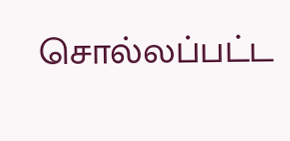சொல்லப்பட்ட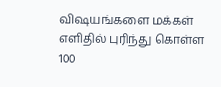விஷயங்களை மக்கள் எளிதில் புரிந்து கொள்ள 100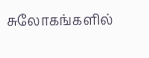சுலோகங்களில்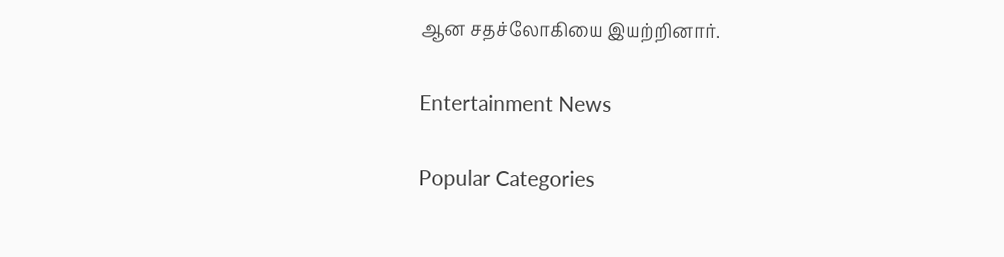ஆன சதச்லோகியை இயற்றினார்.

Entertainment News

Popular Categories